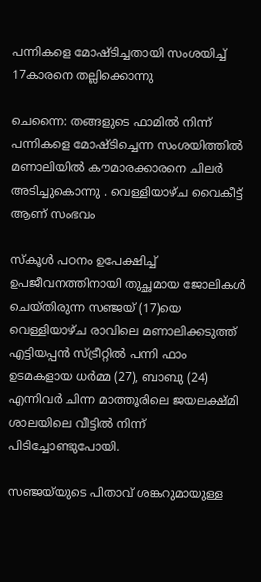പന്നികളെ മോഷ്ടിച്ചതായി സംശയിച്ച് 17കാരനെ തല്ലിക്കൊന്നു

ചെന്നൈ: തങ്ങളുടെ ഫാമിൽ നിന്ന് പന്നികളെ മോഷ്ടിച്ചെന്ന സംശയിത്തിൽ മണാലിയിൽ കൗമാരക്കാരനെ ചിലർ അടിച്ചുകൊന്നു . വെള്ളിയാഴ്ച വൈകീട്ട് ആണ് സംഭവം

സ്‌കൂൾ പഠനം ഉപേക്ഷിച്ച് ഉപജീവനത്തിനായി തുച്ഛമായ ജോലികൾ ചെയ്തിരുന്ന സഞ്ജയ് (17)യെ വെള്ളിയാഴ്ച രാവിലെ മണാലിക്കടുത്ത് എട്ടിയപ്പൻ സ്ട്രീറ്റിൽ പന്നി ഫാം ഉടമകളായ ധർമ്മ (27), ബാബു (24) എന്നിവർ ചിന്ന മാത്തൂരിലെ ജയലക്ഷ്മി ശാലയിലെ വീട്ടിൽ നിന്ന് പിടിച്ചോണ്ടുപോയി.

സഞ്ജയ്‌യുടെ പിതാവ് ശങ്കറുമായുള്ള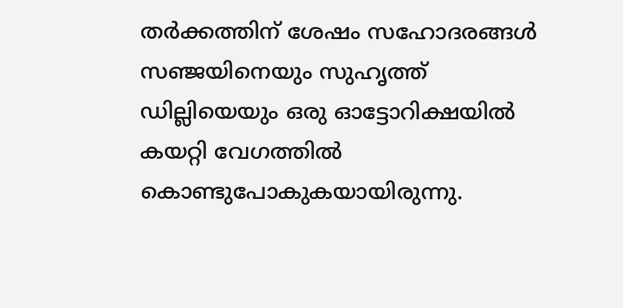തർക്കത്തിന് ശേഷം സഹോദരങ്ങൾ സഞ്ജയിനെയും സുഹൃത്ത് ഡില്ലിയെയും ഒരു ഓട്ടോറിക്ഷയിൽ കയറ്റി വേഗത്തിൽ കൊണ്ടുപോകുകയായിരുന്നു.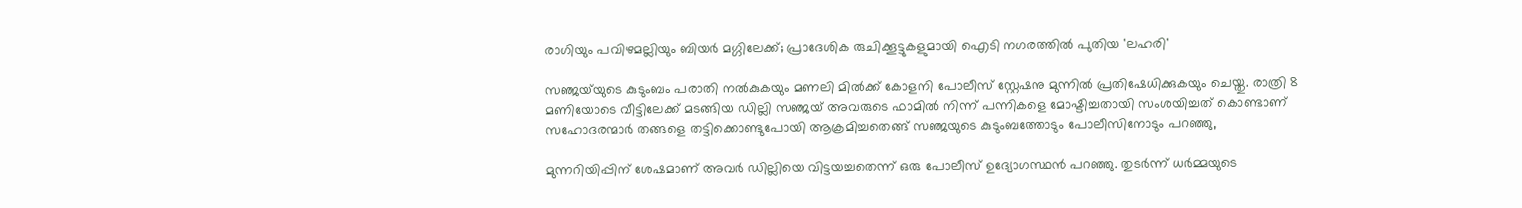രാഗിയും പവിഴമല്ലിയും ബിയർ മഗ്ഗിലേക്ക്; പ്രാദേശിക രുചിക്കൂട്ടുകളുമായി ഐടി നഗരത്തിൽ പുതിയ 'ലഹരി'

സഞ്ജയ്‌യുടെ കുടുംബം പരാതി നൽകുകയും മണലി മിൽക്ക് കോളനി പോലീസ് സ്റ്റേഷനു മുന്നിൽ പ്രതിഷേധിക്കുകയും ചെയ്തു. രാത്രി 8 മണിയോടെ വീട്ടിലേക്ക് മടങ്ങിയ ഡില്ലി സഞ്ജയ് അവരുടെ ഫാമിൽ നിന്ന് പന്നികളെ മോഷ്ടിച്ചതായി സംശയിച്ചത് കൊണ്ടാണ് സഹോദരന്മാർ തങ്ങളെ തട്ടിക്കൊണ്ടുപോയി ആക്രമിച്ചതെങ്ങ് സഞ്ജയുടെ കുടുംബത്തോടും പോലീസിനോടും പറഞ്ഞു,

മുന്നറിയിപ്പിന് ശേഷമാണ് അവർ ഡില്ലിയെ വിട്ടയച്ചതെന്ന് ഒരു പോലീസ് ഉദ്യോഗസ്ഥൻ പറഞ്ഞു. തുടർന്ന് ധർമ്മയുടെ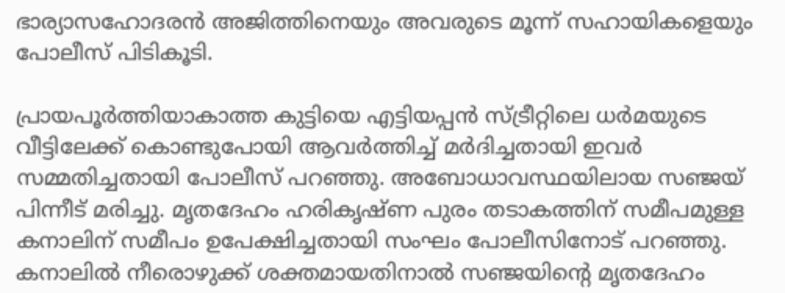ഭാര്യാസഹോദരൻ അജിത്തിനെയും അവരുടെ മൂന്ന് സഹായികളെയും പോലീസ് പിടികൂടി.

പ്രായപൂർത്തിയാകാത്ത കുട്ടിയെ എട്ടിയപ്പൻ സ്ട്രീറ്റിലെ ധർമയുടെ വീട്ടിലേക്ക് കൊണ്ടുപോയി ആവർത്തിച്ച് മർദിച്ചതായി ഇവർ സമ്മതിച്ചതായി പോലീസ് പറഞ്ഞു. അബോധാവസ്ഥയിലായ സഞ്ജയ് പിന്നീട് മരിച്ചു. മൃതദേഹം ഹരികൃഷ്ണ പുരം തടാകത്തിന് സമീപമുള്ള കനാലിന് സമീപം ഉപേക്ഷിച്ചതായി സംഘം പോലീസിനോട് പറഞ്ഞു. കനാലിൽ നീരൊഴുക്ക് ശക്തമായതിനാൽ സഞ്ജയിന്റെ മൃതദേഹം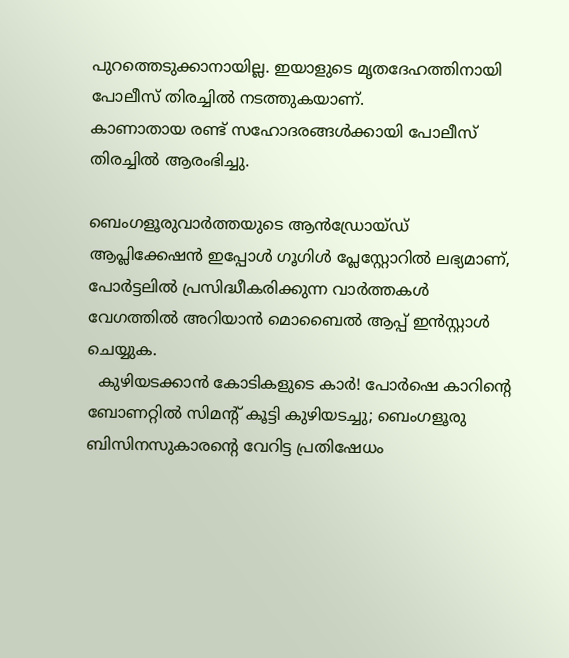പുറത്തെടുക്കാനായില്ല. ഇയാളുടെ മൃതദേഹത്തിനായി പോലീസ് തിരച്ചിൽ നടത്തുകയാണ്.
കാണാതായ രണ്ട് സഹോദരങ്ങൾക്കായി പോലീസ് തിരച്ചിൽ ആരംഭിച്ചു.

ബെംഗളൂരുവാർത്തയുടെ ആൻഡ്രോയ്ഡ് ആപ്ലിക്കേഷൻ ഇപ്പോൾ ഗൂഗിൾ പ്ലേസ്റ്റോറിൽ ലഭ്യമാണ്, പോർട്ടലിൽ പ്രസിദ്ധീകരിക്കുന്ന വാർത്തകൾ വേഗത്തിൽ അറിയാൻ മൊബൈൽ ആപ്പ് ഇൻസ്റ്റാൾ ചെയ്യുക.
  കുഴിയടക്കാൻ കോടികളുടെ കാർ! പോർഷെ കാറിന്റെ ബോണറ്റിൽ സിമന്റ് കൂട്ടി കുഴിയടച്ചു; ബെംഗളൂരു ബിസിനസുകാരന്റെ വേറിട്ട പ്രതിഷേധം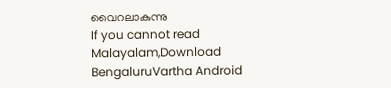വൈറലാകുന്നു
If you cannot read Malayalam,Download BengaluruVartha Android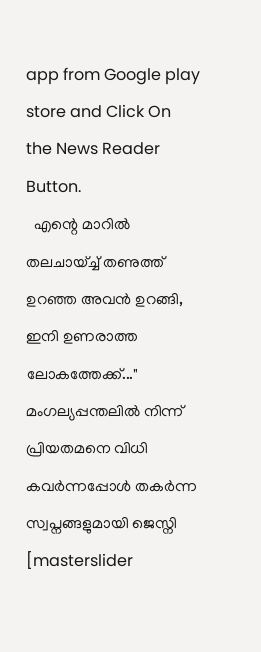app from Google play store and Click On the News Reader Button.
  എന്റെ മാറിൽ തലചായ്ച്ച് തണുത്ത് ഉറഞ്ഞ അവൻ ഉറങ്ങി, ഇനി ഉണരാത്ത ലോകത്തേക്ക്..." മംഗല്യപ്പന്തലിൽ നിന്ന് പ്രിയതമനെ വിധി കവർന്നപ്പോൾ തകർന്ന സ്വപ്നങ്ങളുമായി ജെസ്നി
[masterslider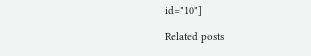id="10"]

Related posts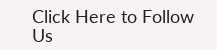Click Here to Follow Us